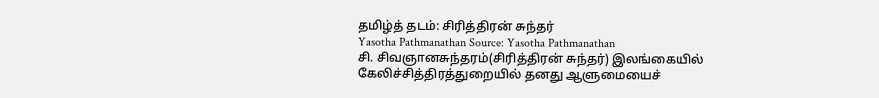தமிழ்த் தடம்: சிரித்திரன் சுந்தர்
Yasotha Pathmanathan Source: Yasotha Pathmanathan
சி. சிவஞானசுந்தரம்(சிரித்திரன் சுந்தர்) இலங்கையில் கேலிச்சித்திரத்துறையில் தனது ஆளுமையைச்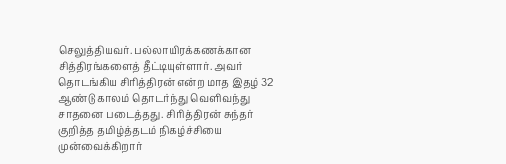செலுத்தியவர். பல்லாயிரக்கணக்கான சித்திரங்களைத் தீட்டியுள்ளார். அவர் தொடங்கிய சிரித்திரன் என்ற மாத இதழ் 32 ஆண்டு காலம் தொடர்ந்து வெளிவந்து சாதனை படைத்தது. சிரித்திரன் சுந்தர் குறித்த தமிழ்த்தடம் நிகழ்ச்சியை முன்வைக்கிறார்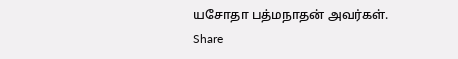யசோதா பத்மநாதன் அவர்கள்.
Share